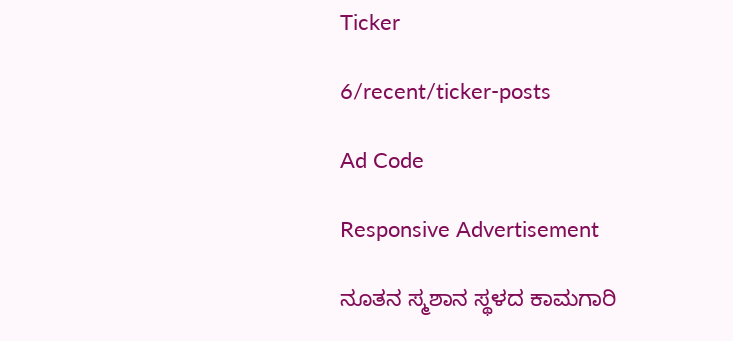Ticker

6/recent/ticker-posts

Ad Code

Responsive Advertisement

ನೂತನ‌ ಸ್ಮಶಾನ ಸ್ಥಳದ ಕಾಮಗಾರಿ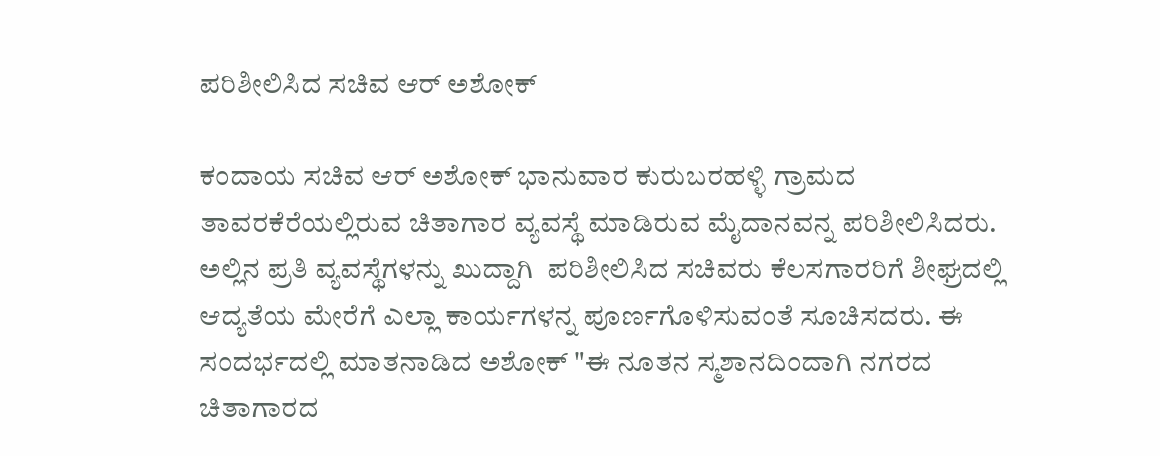ಪರಿಶೀಲಿಸಿದ ಸಚಿವ ಆರ್‌ ಅಶೋಕ್‌

ಕಂದಾಯ ಸಚಿವ ಆರ್‌ ಅಶೋಕ್‌ ಭಾನುವಾರ ಕುರುಬರಹಳ್ಳಿ ಗ್ರಾಮದ ತಾವರಕೆರೆಯಲ್ಲಿರುವ ಚಿತಾಗಾರ ವ್ಯವಸ್ಥೆ ಮಾಡಿರುವ ಮೈದಾನವನ್ನ ಪರಿಶೀಲಿಸಿದರು. ಅಲ್ಲಿನ ಪ್ರತಿ ವ್ಯವಸ್ಥೆಗಳನ್ನು ಖುದ್ದಾಗಿ  ಪರಿಶೀಲಿಸಿದ ಸಚಿವರು ಕೆಲಸಗಾರರಿಗೆ ಶೀಘ್ರದಲ್ಲಿ ಆದ್ಯತೆಯ ಮೇರೆಗೆ ಎಲ್ಲಾ ಕಾರ್ಯಗಳನ್ನ ಪೂರ್ಣಗೊಳಿಸುವಂತೆ ಸೂಚಿಸದರು. ಈ ಸಂದರ್ಭದಲ್ಲಿ ಮಾತನಾಡಿದ ಅಶೋಕ್ "ಈ ನೂತನ‌ ಸ್ಮಶಾನದಿಂದಾಗಿ ನಗರದ ಚಿತಾಗಾರದ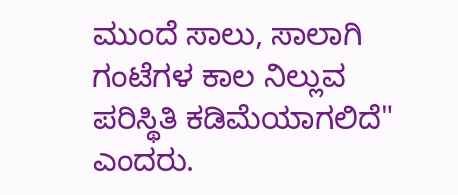ಮುಂದೆ ಸಾಲು, ಸಾಲಾಗಿ ಗಂಟೆಗಳ ಕಾಲ ನಿಲ್ಲುವ ಪರಿಸ್ಥಿತಿ ಕಡಿಮೆಯಾಗಲಿದೆ" ಎಂದರು.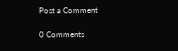Post a Comment

0 Comments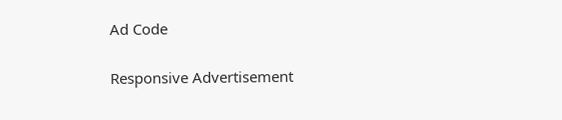Ad Code

Responsive Advertisement